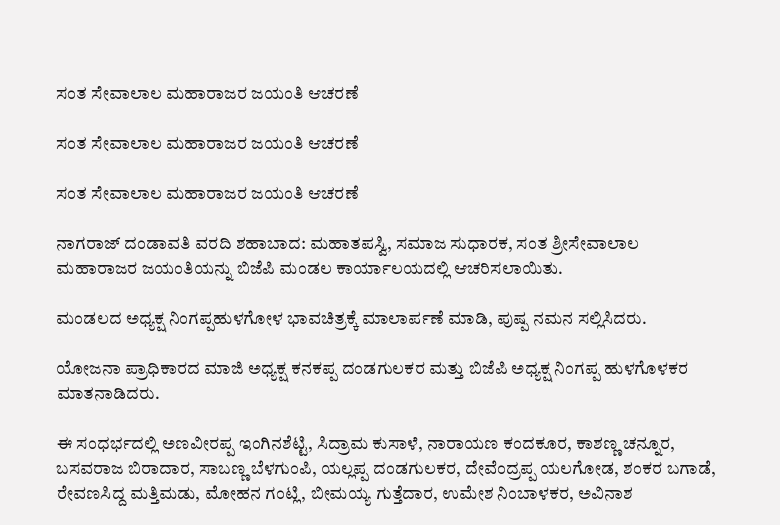ಸಂತ ಸೇವಾಲಾಲ ಮಹಾರಾಜರ ಜಯಂತಿ ಆಚರಣೆ

ಸಂತ ಸೇವಾಲಾಲ ಮಹಾರಾಜರ ಜಯಂತಿ ಆಚರಣೆ

ಸಂತ ಸೇವಾಲಾಲ ಮಹಾರಾಜರ ಜಯಂತಿ ಆಚರಣೆ

ನಾಗರಾಜ್ ದಂಡಾವತಿ ವರದಿ ಶಹಾಬಾದ: ಮಹಾತಪಸ್ವಿ, ಸಮಾಜ ಸುಧಾರಕ, ಸಂತ ಶ್ರೀಸೇವಾಲಾಲ ಮಹಾರಾಜರ ಜಯಂತಿಯನ್ನು ಬಿಜೆಪಿ ಮಂಡಲ ಕಾರ್ಯಾಲಯದಲ್ಲಿ ಆಚರಿಸಲಾಯಿತು.

ಮಂಡಲದ ಅಧ್ಯಕ್ಷ ನಿಂಗಪ್ಪಹುಳಗೋಳ ಭಾವಚಿತ್ರಕ್ಕೆ ಮಾಲಾರ್ಪಣೆ ಮಾಡಿ, ಪುಷ್ಪ ನಮನ ಸಲ್ಲಿಸಿದರು.

ಯೋಜನಾ ಪ್ರಾಧಿಕಾರದ ಮಾಜಿ ಅಧ್ಯಕ್ಷ ಕನಕಪ್ಪ ದಂಡಗುಲಕರ ಮತ್ತು ಬಿಜೆಪಿ ಅಧ್ಯಕ್ಷ ನಿಂಗಪ್ಪ ಹುಳಗೊಳಕರ ಮಾತನಾಡಿದರು.

ಈ ಸಂಧರ್ಭದಲ್ಲಿ ಅಣವೀರಪ್ಪ ಇಂಗಿನಶೆಟ್ಟಿ, ಸಿದ್ರಾಮ ಕುಸಾಳೆ, ನಾರಾಯಣ ಕಂದಕೂರ, ಕಾಶಣ್ಣ ಚನ್ನೂರ, ಬಸವರಾಜ ಬಿರಾದಾರ, ಸಾಬಣ್ಣ ಬೆಳಗುಂಪಿ, ಯಲ್ಲಪ್ಪ ದಂಡಗುಲಕರ, ದೇವೆಂದ್ರಪ್ಪ ಯಲಗೋಡ, ಶಂಕರ ಬಗಾಡೆ, ರೇವಣಸಿದ್ದ ಮತ್ತಿಮಡು, ಮೋಹನ ಗಂಟ್ಲಿ, ಬೀಮಯ್ಯ ಗುತ್ತೆದಾರ, ಉಮೇಶ ನಿಂಬಾಳಕರ, ಅವಿನಾಶ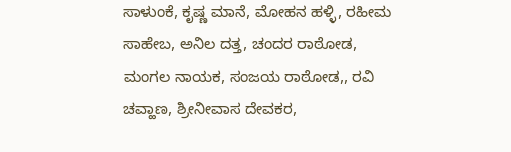ಸಾಳುಂಕೆ, ಕೃಷ್ಣ ಮಾನೆ, ಮೋಹನ ಹಳ್ಳಿ, ರಹೀಮ ಸಾಹೇಬ, ಅನಿಲ ದತ್ತ, ಚಂದರ ರಾಠೋಡ, ಮಂಗಲ ನಾಯಕ, ಸಂಜಯ ರಾಠೋಡ,, ರವಿ ಚವ್ಹಾಣ, ಶ್ರೀನೀವಾಸ ದೇವಕರ,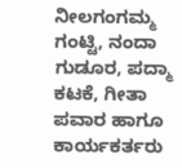ನೀಲಗಂಗಮ್ಮ ಗಂಟ್ಟಿ, ನಂದಾ ಗುಡೂರ, ಪದ್ಮಾ ಕಟಕೆ, ಗೀತಾ ಪವಾರ ಹಾಗೂ ಕಾರ್ಯಕರ್ತರು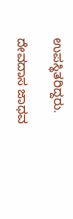ಉಪಸ್ಥಿತರಿದ್ದರು.

ದೇವದಾಸ ಜಾಧವ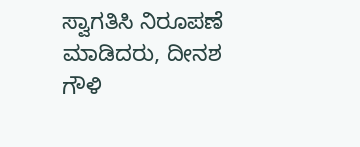ಸ್ವಾಗತಿಸಿ ನಿರೂಪಣೆ ಮಾಡಿದರು, ದೀನಶ ಗೌಳಿ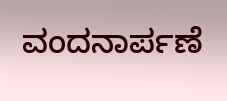ವಂದನಾರ್ಪಣೆ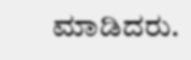ಮಾಡಿದರು.